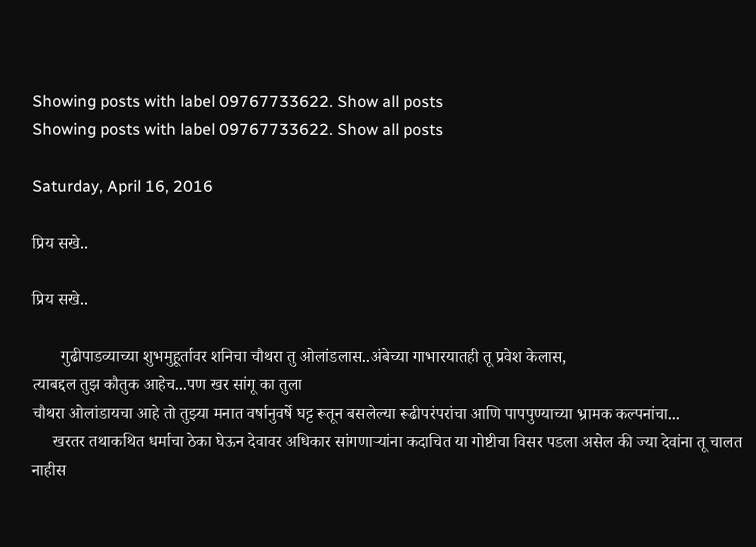Showing posts with label 09767733622. Show all posts
Showing posts with label 09767733622. Show all posts

Saturday, April 16, 2016

प्रिय सखे..

प्रिय सखे..

       गुढीपाडव्याच्या शुभमुहूर्तावर शनिचा चौथरा तु ओलांडलास..अंबेच्या गाभारयातही तू प्रवेश केलास,
त्याबद्दल तुझ कौतुक आहेच...पण खर सांगू का तुला
चौथरा ओलांडायचा आहे तो तुझ्या मनात वर्षानुवर्षे घट्ट रूतून बसलेल्या रूढीपरंपरांचा आणि पापपुण्याच्या भ्रामक कल्पनांचा...
     खरतर तथाकथित धर्माचा ठेका घेऊन देवावर अधिकार सांगणाऱ्यांना कदाचित या गोष्टीचा विसर पडला असेल की ज्या देवांना तू चालत नाहीस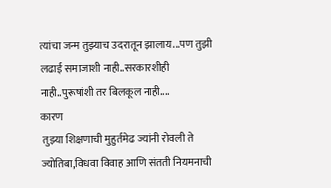त्यांचा जन्म तुझ्याच उदरातून झालाय...पण तुझी लढाई समाजाशी नाही..सरकारशीही नाही..पुरूषांशी तर बिलकूल नाही....
कारण
 तुझ्या शिक्षणाची मुहुर्तमेढ ज्यांनी रोवली ते ज्योतिबा,विधवा विवाह आणि संतती नियमनाची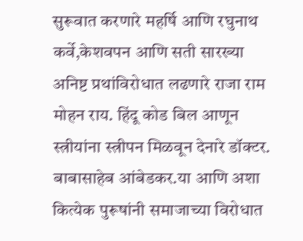सुरूवात करणारे महर्षि आणि रघुनाथ कर्वे,केशवपन आणि सती सारख्या अनिष्ट प्रथांविरोधात लढणारे राजा राम मोहन राय. हिंदू कोड बिल आणून स्त्रीयांना स्त्रीपन मिळवून देनारे डॉक्टर. बाबासाहेब आंबेडकर.या आणि अशा कित्येक पुरूषांनी समाजाच्या विरोधात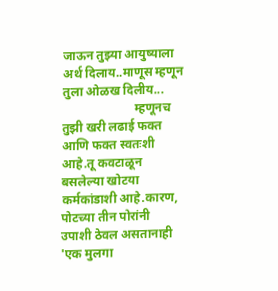जाऊन तुझ्या आयुष्याला अर्थ दिलाय..माणूस म्हणून तुला ओळख दिलीय...
                       म्हणूनच तुझी खरी लढाई फक्त आणि फक्त स्वतःशी आहे.तू कवटाळून बसलेल्या खोटया कर्मकांडाशी आहे.कारण, पोटच्या तीन पोरांनी उपाशी ठेवल असतानाही 'एक मुलगा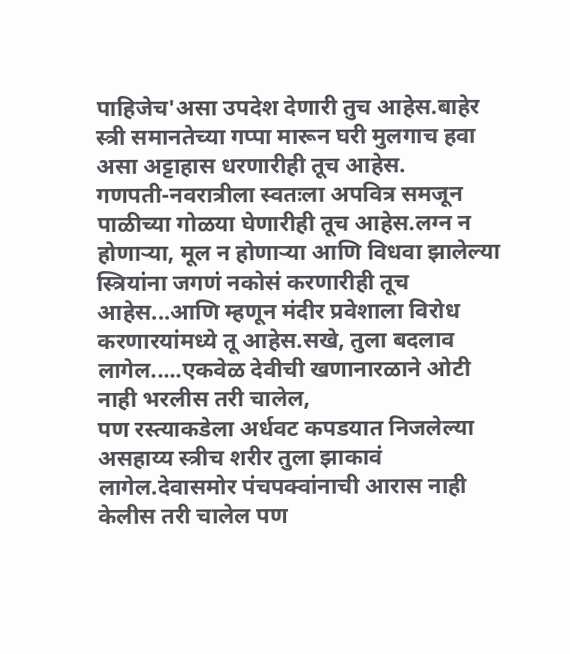पाहिजेच'असा उपदेश देणारी तुच आहेस.बाहेर स्त्री समानतेच्या गप्पा मारून घरी मुलगाच हवा असा अट्टाहास धरणारीही तूच आहेस.
गणपती-नवरात्रीला स्वतःला अपवित्र समजून पाळीच्या गोळया घेणारीही तूच आहेस.लग्न न होणार्‍या, मूल न होणार्‍या आणि विधवा झालेल्या स्त्रियांना जगणं नकोसं करणारीही तूच आहेस...आणि म्हणून मंदीर प्रवेशाला विरोध करणारयांमध्ये तू आहेस.सखे, तुला बदलाव लागेल.....एकवेळ देवीची खणानारळाने ओटी नाही भरलीस तरी चालेल,
पण रस्त्याकडेला अर्धवट कपडयात निजलेल्या असहाय्य स्त्रीच शरीर तुला झाकावं लागेल.देवासमोर पंचपक्वांनाची आरास नाही केलीस तरी चालेल पण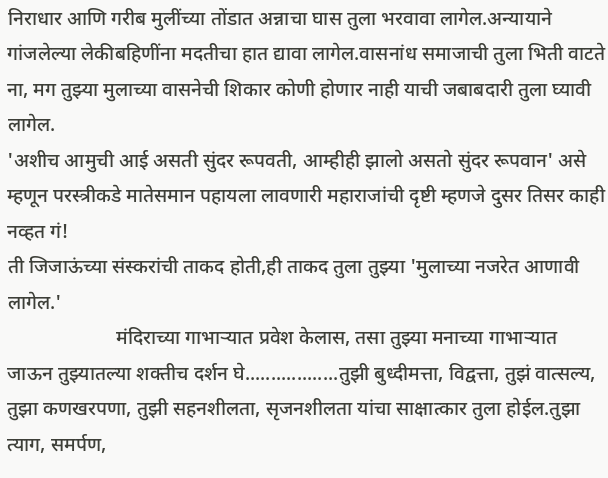निराधार आणि गरीब मुलींच्या तोंडात अन्नाचा घास तुला भरवावा लागेल.अन्यायाने गांजलेल्या लेकीबहिणींना मदतीचा हात द्यावा लागेल.वासनांध समाजाची तुला भिती वाटते ना, मग तुझ्या मुलाच्या वासनेची शिकार कोणी होणार नाही याची जबाबदारी तुला घ्यावी लागेल.
'अशीच आमुची आई असती सुंदर रूपवती, आम्हीही झालो असतो सुंदर रूपवान' असे म्हणून परस्त्रीकडे मातेसमान पहायला लावणारी महाराजांची दृष्टी म्हणजे दुसर तिसर काही नव्हत गं!
ती जिजाऊंच्या संस्करांची ताकद होती,ही ताकद तुला तुझ्या 'मुलाच्या नजरेत आणावी लागेल.'
                      मंदिराच्या गाभाऱ्यात प्रवेश केलास, तसा तुझ्या मनाच्या गाभाऱ्यात जाऊन तुझ्यातल्या शक्तीच दर्शन घे..................तुझी बुध्दीमत्ता, विद्वत्ता, तुझं वात्सल्य, तुझा कणखरपणा, तुझी सहनशीलता, सृजनशीलता यांचा साक्षात्कार तुला होईल.तुझा त्याग, समर्पण,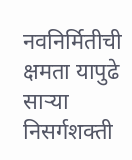नवनिर्मितीची क्षमता यापुढे साऱ्या निसर्गशक्ती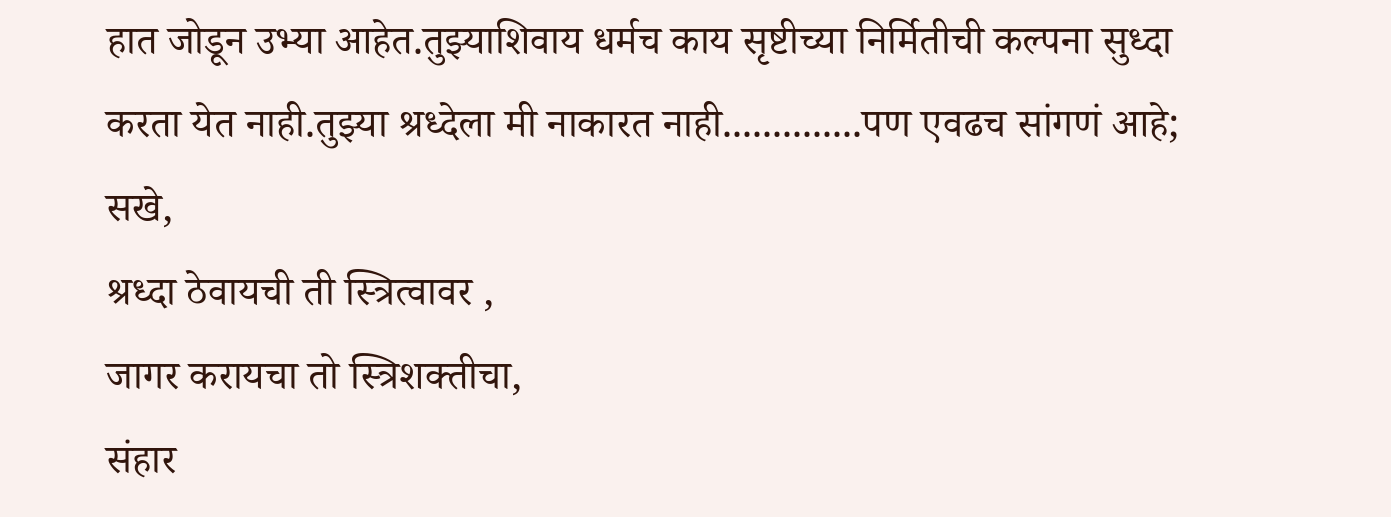हात जोडून उभ्या आहेत.तुझ्याशिवाय धर्मच काय सृष्टीच्या निर्मितीची कल्पना सुध्दा करता येत नाही.तुझ्या श्रध्देला मी नाकारत नाही..............पण एवढच सांगणं आहे;
सखे,
श्रध्दा ठेवायची ती स्त्रित्वावर ,
जागर करायचा तो स्त्रिशक्तीचा,
संहार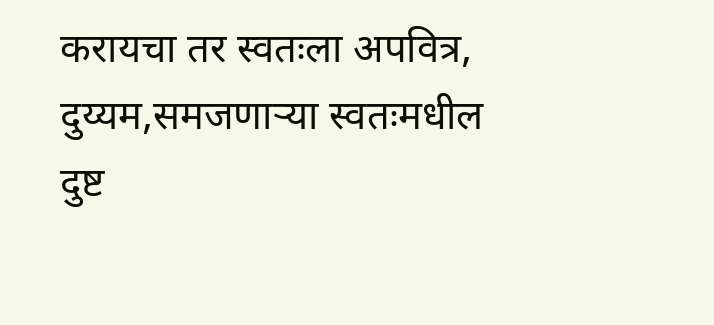करायचा तर स्वतःला अपवित्र, दुय्यम,समजणार्‍या स्वतःमधील दुष्ट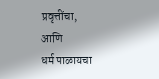प्रवृत्तींचा,
आणि
धर्म पाळायचा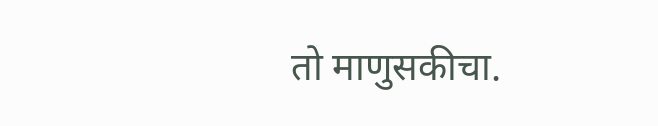तो माणुसकीचा.